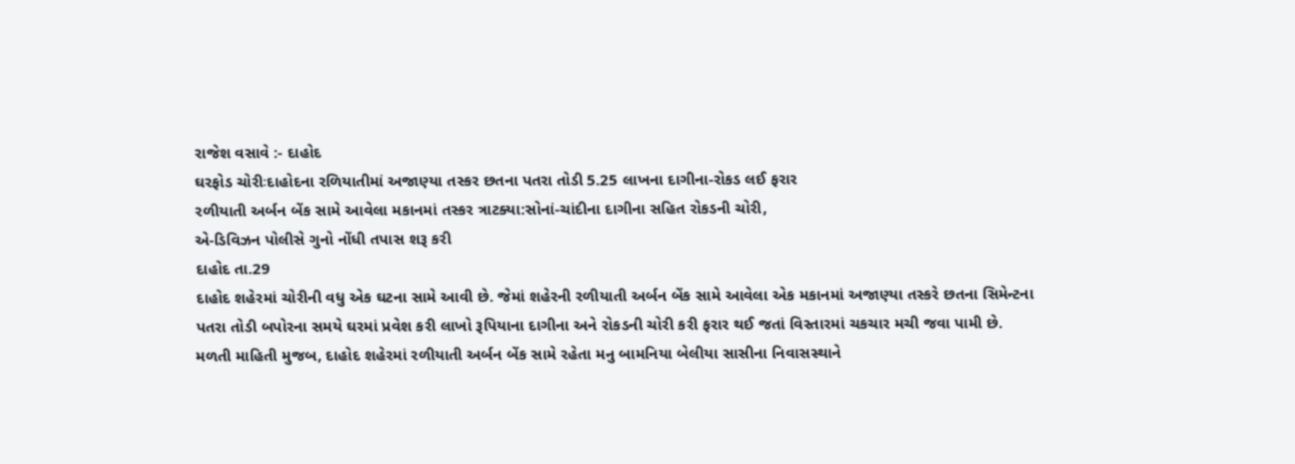રાજેશ વસાવે :- દાહોદ
ઘરફોડ ચોરીઃદાહોદના રળિયાતીમાં અજાણ્યા તસ્કર છતના પતરા તોડી 5.25 લાખના દાગીના-રોકડ લઈ ફરાર
રળીયાતી અર્બન બેંક સામે આવેલા મકાનમાં તસ્કર ત્રાટક્યા:સોનાં-ચાંદીના દાગીના સહિત રોકડની ચોરી,
એ-ડિવિઝન પોલીસે ગુનો નોંધી તપાસ શરૂ કરી
દાહોદ તા.29
દાહોદ શહેરમાં ચોરીની વધુ એક ઘટના સામે આવી છે. જેમાં શહેરની રળીયાતી અર્બન બેંક સામે આવેલા એક મકાનમાં અજાણ્યા તસ્કરે છતના સિમેન્ટના પતરા તોડી બપોરના સમયે ઘરમાં પ્રવેશ કરી લાખો રૂપિયાના દાગીના અને રોકડની ચોરી કરી ફરાર થઈ જતાં વિસ્તારમાં ચકચાર મચી જવા પામી છે.
મળતી માહિતી મુજબ, દાહોદ શહેરમાં રળીયાતી અર્બન બેંક સામે રહેતા મનુ બામનિયા બેલીયા સાસીના નિવાસસ્થાને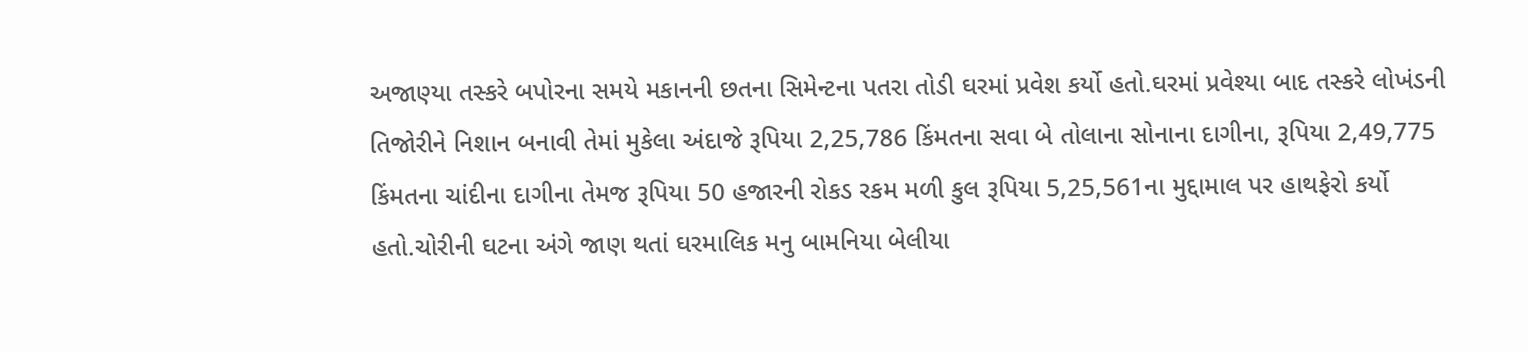અજાણ્યા તસ્કરે બપોરના સમયે મકાનની છતના સિમેન્ટના પતરા તોડી ઘરમાં પ્રવેશ કર્યો હતો.ઘરમાં પ્રવેશ્યા બાદ તસ્કરે લોખંડની તિજોરીને નિશાન બનાવી તેમાં મુકેલા અંદાજે રૂપિયા 2,25,786 કિંમતના સવા બે તોલાના સોનાના દાગીના, રૂપિયા 2,49,775 કિંમતના ચાંદીના દાગીના તેમજ રૂપિયા 50 હજારની રોકડ રકમ મળી કુલ રૂપિયા 5,25,561ના મુદ્દામાલ પર હાથફેરો કર્યો હતો.ચોરીની ઘટના અંગે જાણ થતાં ઘરમાલિક મનુ બામનિયા બેલીયા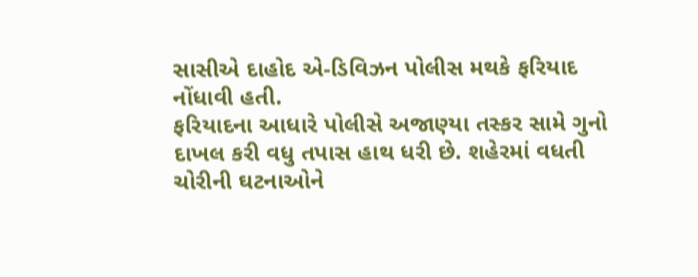સાસીએ દાહોદ એ-ડિવિઝન પોલીસ મથકે ફરિયાદ નોંધાવી હતી.
ફરિયાદના આધારે પોલીસે અજાણ્યા તસ્કર સામે ગુનો દાખલ કરી વધુ તપાસ હાથ ધરી છે. શહેરમાં વધતી ચોરીની ઘટનાઓને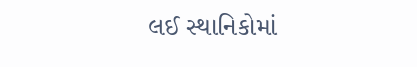લઈ સ્થાનિકોમાં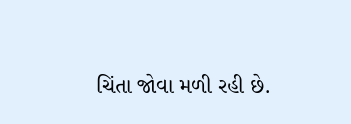ચિંતા જોવા મળી રહી છે.